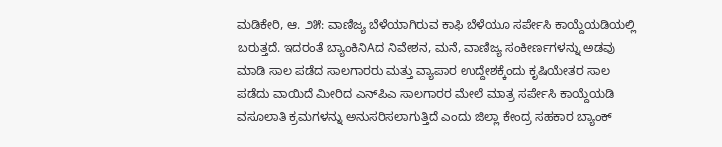ಮಡಿಕೇರಿ, ಆ. ೨೫: ವಾಣಿಜ್ಯ ಬೆಳೆಯಾಗಿರುವ ಕಾಫಿ ಬೆಳೆಯೂ ಸರ್ಪೇಸಿ ಕಾಯ್ದೆಯಡಿಯಲ್ಲಿ ಬರುತ್ತದೆ. ಇದರಂತೆ ಬ್ಯಾಂಕಿನಿAದ ನಿವೇಶನ, ಮನೆ, ವಾಣಿಜ್ಯ ಸಂಕೀರ್ಣಗಳನ್ನು ಅಡವು ಮಾಡಿ ಸಾಲ ಪಡೆದ ಸಾಲಗಾರರು ಮತ್ತು ವ್ಯಾಪಾರ ಉದ್ದೇಶಕ್ಕೆಂದು ಕೃಷಿಯೇತರ ಸಾಲ ಪಡೆದು ವಾಯಿದೆ ಮೀರಿದ ಎನ್‌ಪಿಎ ಸಾಲಗಾರರ ಮೇಲೆ ಮಾತ್ರ ಸರ್ಪೇಸಿ ಕಾಯ್ದೆಯಡಿ ವಸೂಲಾತಿ ಕ್ರಮಗಳನ್ನು ಅನುಸರಿಸಲಾಗುತ್ತಿದೆ ಎಂದು ಜಿಲ್ಲಾ ಕೇಂದ್ರ ಸಹಕಾರ ಬ್ಯಾಂಕ್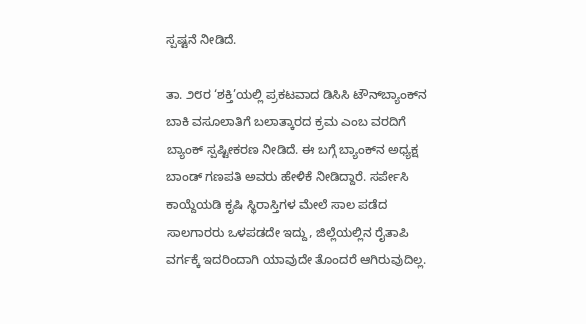ಸ್ಪಷ್ಟನೆ ನೀಡಿದೆ.

ತಾ. ೨೮ರ ‘ಶಕ್ತಿ’ಯಲ್ಲಿ ಪ್ರಕಟವಾದ ಡಿಸಿಸಿ ಟೌನ್‌ಬ್ಯಾಂಕ್‌ನ ಬಾಕಿ ವಸೂಲಾತಿಗೆ ಬಲಾತ್ಕಾರದ ಕ್ರಮ ಎಂಬ ವರದಿಗೆ ಬ್ಯಾಂಕ್ ಸ್ಪಷ್ಟೀಕರಣ ನೀಡಿದೆ. ಈ ಬಗ್ಗೆ ಬ್ಯಾಂಕ್‌ನ ಅಧ್ಯಕ್ಷ ಬಾಂಡ್ ಗಣಪತಿ ಅವರು ಹೇಳಿಕೆ ನೀಡಿದ್ದಾರೆ. ಸರ್ಪೇಸಿ ಕಾಯ್ದೆಯಡಿ ಕೃಷಿ ಸ್ಥಿರಾಸ್ತಿಗಳ ಮೇಲೆ ಸಾಲ ಪಡೆದ ಸಾಲಗಾರರು ಒಳಪಡದೇ ಇದ್ದು, ಜಿಲ್ಲೆಯಲ್ಲಿನ ರೈತಾಪಿ ವರ್ಗಕ್ಕೆ ಇದರಿಂದಾಗಿ ಯಾವುದೇ ತೊಂದರೆ ಆಗಿರುವುದಿಲ್ಲ.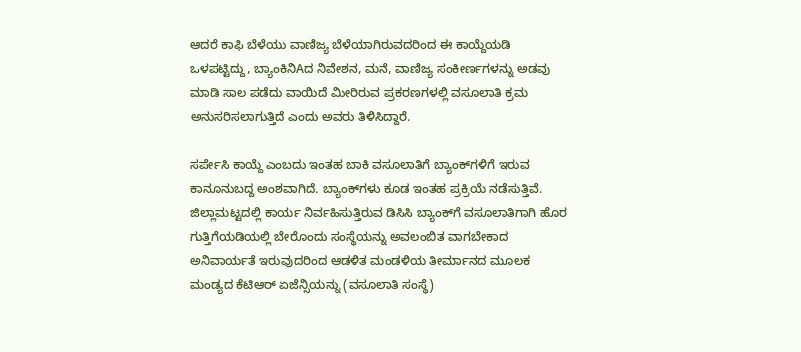ಆದರೆ ಕಾಫಿ ಬೆಳೆಯು ವಾಣಿಜ್ಯ ಬೆಳೆಯಾಗಿರುವದರಿಂದ ಈ ಕಾಯ್ದೆಯಡಿ ಒಳಪಟ್ಟಿದ್ದು, ಬ್ಯಾಂಕಿನಿAದ ನಿವೇಶನ, ಮನೆ, ವಾಣಿಜ್ಯ ಸಂಕೀರ್ಣಗಳನ್ನು ಅಡವು ಮಾಡಿ ಸಾಲ ಪಡೆದು ವಾಯಿದೆ ಮೀರಿರುವ ಪ್ರಕರಣಗಳಲ್ಲಿ ವಸೂಲಾತಿ ಕ್ರಮ ಅನುಸರಿಸಲಾಗುತ್ತಿದೆ ಎಂದು ಅವರು ತಿಳಿಸಿದ್ದಾರೆ.

ಸರ್ಪೇಸಿ ಕಾಯ್ದೆ ಎಂಬದು ಇಂತಹ ಬಾಕಿ ವಸೂಲಾತಿಗೆ ಬ್ಯಾಂಕ್‌ಗಳಿಗೆ ಇರುವ ಕಾನೂನುಬದ್ದ ಅಂಶವಾಗಿದೆ. ಬ್ಯಾಂಕ್‌ಗಳು ಕೂಡ ಇಂತಹ ಪ್ರಕ್ರಿಯೆ ನಡೆಸುತ್ತಿವೆ. ಜಿಲ್ಲಾಮಟ್ಟದಲ್ಲಿ ಕಾರ್ಯ ನಿರ್ವಹಿಸುತ್ತಿರುವ ಡಿಸಿಸಿ ಬ್ಯಾಂಕ್‌ಗೆ ವಸೂಲಾತಿಗಾಗಿ ಹೊರ ಗುತ್ತಿಗೆಯಡಿಯಲ್ಲಿ ಬೇರೊಂದು ಸಂಸ್ಥೆಯನ್ನು ಅವಲಂಬಿತ ವಾಗಬೇಕಾದ ಅನಿವಾರ್ಯತೆ ಇರುವುದರಿಂದ ಆಡಳಿತ ಮಂಡಳಿಯ ತೀರ್ಮಾನದ ಮೂಲಕ ಮಂಡ್ಯದ ಕೆಟಿಆರ್ ಏಜೆನ್ಸಿಯನ್ನು (ವಸೂಲಾತಿ ಸಂಸ್ಥೆ)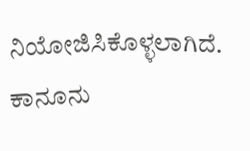ನಿಯೋಜಿಸಿಕೊಳ್ಳಲಾಗಿದೆ. ಕಾನೂನು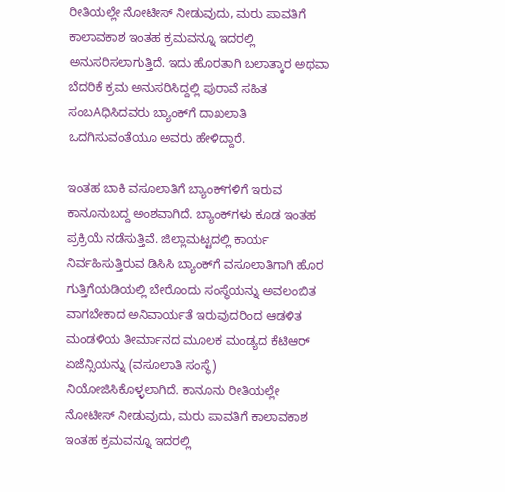ರೀತಿಯಲ್ಲೇ ನೋಟೀಸ್ ನೀಡುವುದು, ಮರು ಪಾವತಿಗೆ ಕಾಲಾವಕಾಶ ಇಂತಹ ಕ್ರಮವನ್ನೂ ಇದರಲ್ಲಿ ಅನುಸರಿಸಲಾಗುತ್ತಿದೆ. ಇದು ಹೊರತಾಗಿ ಬಲಾತ್ಕಾರ ಅಥವಾ ಬೆದರಿಕೆ ಕ್ರಮ ಅನುಸರಿಸಿದ್ದಲ್ಲಿ ಪುರಾವೆ ಸಹಿತ ಸಂಬAಧಿಸಿದವರು ಬ್ಯಾಂಕ್‌ಗೆ ದಾಖಲಾತಿ ಒದಗಿಸುವಂತೆಯೂ ಅವರು ಹೇಳಿದ್ದಾರೆ.

ಇಂತಹ ಬಾಕಿ ವಸೂಲಾತಿಗೆ ಬ್ಯಾಂಕ್‌ಗಳಿಗೆ ಇರುವ ಕಾನೂನುಬದ್ದ ಅಂಶವಾಗಿದೆ. ಬ್ಯಾಂಕ್‌ಗಳು ಕೂಡ ಇಂತಹ ಪ್ರಕ್ರಿಯೆ ನಡೆಸುತ್ತಿವೆ. ಜಿಲ್ಲಾಮಟ್ಟದಲ್ಲಿ ಕಾರ್ಯ ನಿರ್ವಹಿಸುತ್ತಿರುವ ಡಿಸಿಸಿ ಬ್ಯಾಂಕ್‌ಗೆ ವಸೂಲಾತಿಗಾಗಿ ಹೊರ ಗುತ್ತಿಗೆಯಡಿಯಲ್ಲಿ ಬೇರೊಂದು ಸಂಸ್ಥೆಯನ್ನು ಅವಲಂಬಿತ ವಾಗಬೇಕಾದ ಅನಿವಾರ್ಯತೆ ಇರುವುದರಿಂದ ಆಡಳಿತ ಮಂಡಳಿಯ ತೀರ್ಮಾನದ ಮೂಲಕ ಮಂಡ್ಯದ ಕೆಟಿಆರ್ ಏಜೆನ್ಸಿಯನ್ನು (ವಸೂಲಾತಿ ಸಂಸ್ಥೆ) ನಿಯೋಜಿಸಿಕೊಳ್ಳಲಾಗಿದೆ. ಕಾನೂನು ರೀತಿಯಲ್ಲೇ ನೋಟೀಸ್ ನೀಡುವುದು, ಮರು ಪಾವತಿಗೆ ಕಾಲಾವಕಾಶ ಇಂತಹ ಕ್ರಮವನ್ನೂ ಇದರಲ್ಲಿ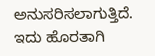ಅನುಸರಿಸಲಾಗುತ್ತಿದೆ. ಇದು ಹೊರತಾಗಿ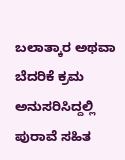ಬಲಾತ್ಕಾರ ಅಥವಾ ಬೆದರಿಕೆ ಕ್ರಮ ಅನುಸರಿಸಿದ್ದಲ್ಲಿ ಪುರಾವೆ ಸಹಿತ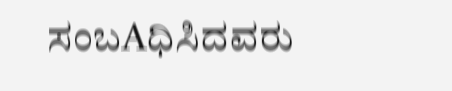ಸಂಬAಧಿಸಿದವರು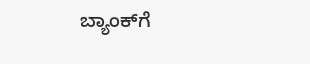ಬ್ಯಾಂಕ್‌ಗೆ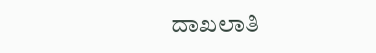ದಾಖಲಾತಿ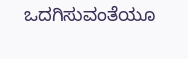ಒದಗಿಸುವಂತೆಯೂ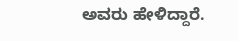ಅವರು ಹೇಳಿದ್ದಾರೆ.